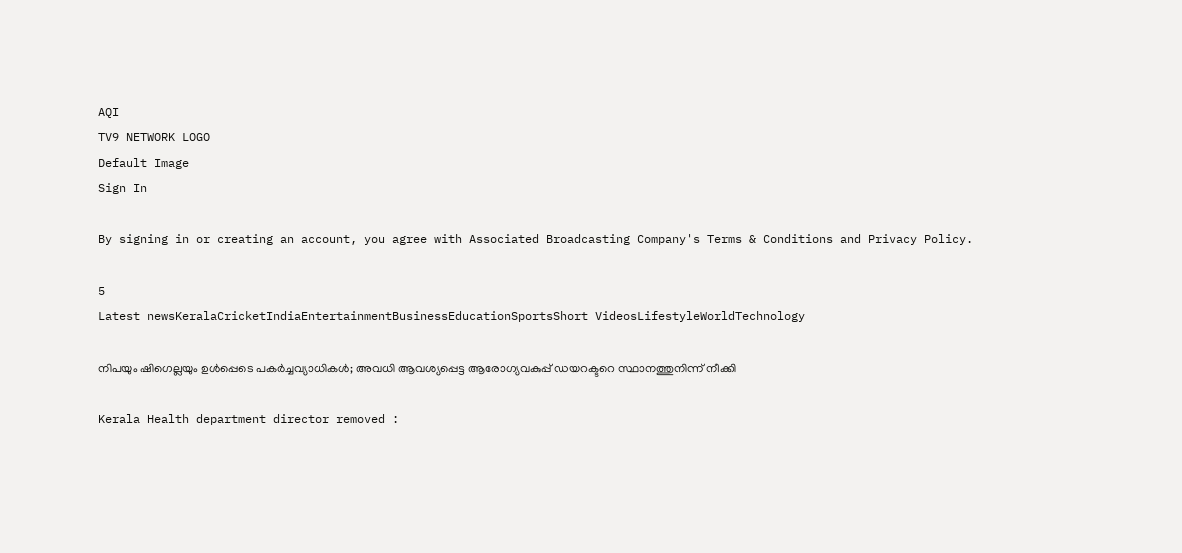AQI
TV9 NETWORK LOGO
Default Image
Sign In

By signing in or creating an account, you agree with Associated Broadcasting Company's Terms & Conditions and Privacy Policy.

5
Latest newsKeralaCricketIndiaEntertainmentBusinessEducationSportsShort VideosLifestyleWorldTechnology

നിപയും ഷിഗെല്ലയും ഉള്‍പ്പെടെ പകര്‍ച്ചവ്യാധികള്‍; അവധി ആവശ്യപ്പെട്ട ആരോഗ്യവകുപ്പ് ഡയറക്ടറെ സ്ഥാനത്തുനിന്ന് നീക്കി

Kerala Health department director removed :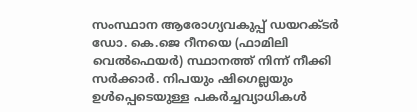സംസ്ഥാന ആരോഗ്യവകുപ്പ് ഡയറക്ടര്‍ ഡോ. കെ.ജെ റീനയെ (ഫാമിലി വെല്‍ഫെയര്‍) സ്ഥാനത്ത് നിന്ന് നീക്കി സര്‍ക്കാര്‍. നിപയും ഷിഗെല്ലയും ഉള്‍പ്പെടെയുള്ള പകര്‍ച്ചവ്യാധികള്‍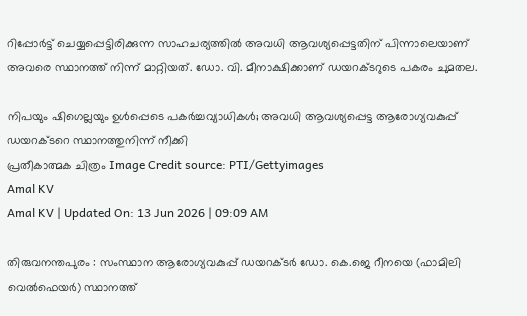റിപ്പോര്‍ട്ട് ചെയ്യപ്പെട്ടിരിക്കുന്ന സാഹചര്യത്തില്‍ അവധി ആവശ്യപ്പെട്ടതിന് പിന്നാലെയാണ് അവരെ സ്ഥാനത്ത് നിന്ന് മാറ്റിയത്. ഡോ. വി. മീനാക്ഷിക്കാണ് ഡയറക്ടറുടെ പകരം ചുമതല.

നിപയും ഷിഗെല്ലയും ഉള്‍പ്പെടെ പകര്‍ച്ചവ്യാധികള്‍; അവധി ആവശ്യപ്പെട്ട ആരോഗ്യവകുപ്പ് ഡയറക്ടറെ സ്ഥാനത്തുനിന്ന് നീക്കി
പ്രതീകാത്മക ചിത്രം Image Credit source: PTI/Gettyimages
Amal KV
Amal KV | Updated On: 13 Jun 2026 | 09:09 AM

തിരുവനന്തപുരം : സംസ്ഥാന ആരോഗ്യവകുപ്പ് ഡയറക്ടര്‍ ഡോ. കെ.ജെ റീനയെ (ഫാമിലി വെല്‍ഫെയര്‍) സ്ഥാനത്ത്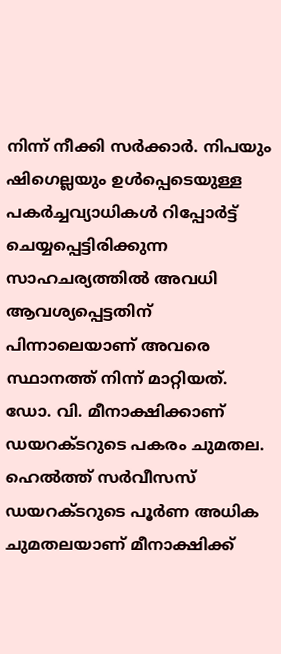നിന്ന് നീക്കി സര്‍ക്കാര്‍. നിപയും ഷിഗെല്ലയും ഉള്‍പ്പെടെയുള്ള പകര്‍ച്ചവ്യാധികള്‍ റിപ്പോര്‍ട്ട് ചെയ്യപ്പെട്ടിരിക്കുന്ന സാഹചര്യത്തില്‍ അവധി ആവശ്യപ്പെട്ടതിന് പിന്നാലെയാണ് അവരെ സ്ഥാനത്ത് നിന്ന് മാറ്റിയത്. ഡോ. വി. മീനാക്ഷിക്കാണ് ഡയറക്ടറുടെ പകരം ചുമതല. ഹെല്‍ത്ത് സര്‍വീസസ് ഡയറക്ടറുടെ പൂര്‍ണ അധിക ചുമതലയാണ് മീനാക്ഷിക്ക്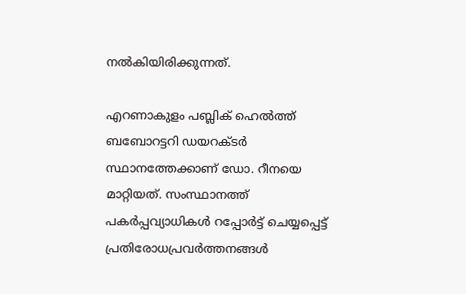നല്‍കിയിരിക്കുന്നത്.

എറണാകുളം പബ്ലിക് ഹെല്‍ത്ത് ബബോറട്ടറി ഡയറക്ടര്‍ സ്ഥാനത്തേക്കാണ് ഡോ. റീനയെ മാറ്റിയത്. സംസ്ഥാനത്ത് പകര്‍പ്പവ്യാധികള്‍ റപ്പോര്‍ട്ട് ചെയ്യപ്പെട്ട് പ്രതിരോധപ്രവര്‍ത്തനങ്ങള്‍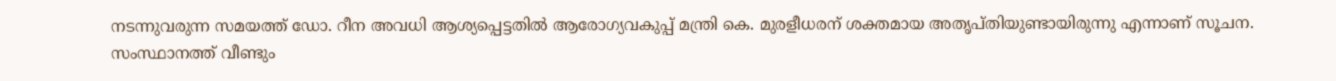നടന്നുവരുന്ന സമയത്ത് ഡോ. റീന അവധി ആശ്യപ്പെട്ടതില്‍ ആരോഗ്യവകുപ്പ് മന്ത്രി കെ. മുരളീധരന് ശക്തമായ അതൃപ്തിയുണ്ടായിരുന്നു എന്നാണ് സൂചന. സംസ്ഥാനത്ത് വീണ്ടും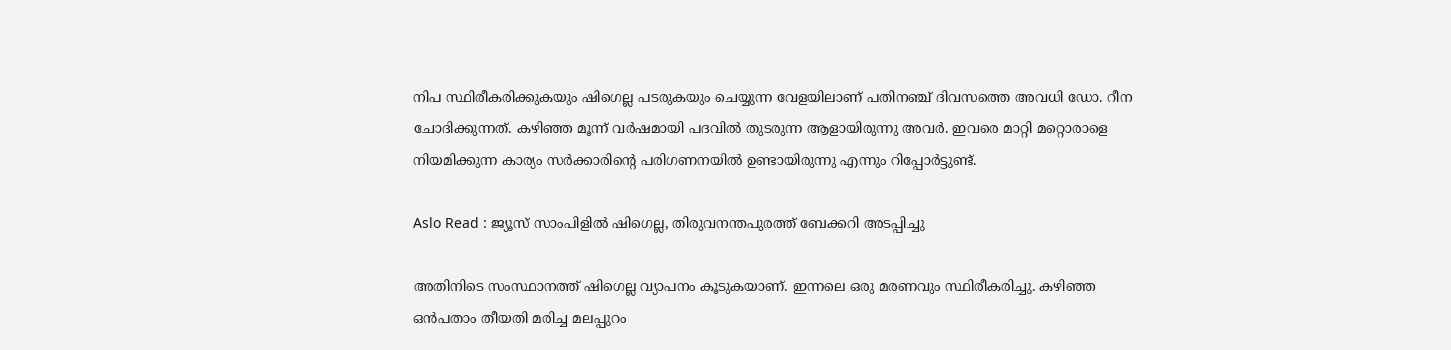നിപ സ്ഥിരീകരിക്കുകയും ഷിഗെല്ല പടരുകയും ചെയ്യുന്ന വേളയിലാണ് പതിനഞ്ച് ദിവസത്തെ അവധി ഡോ. റീന ചോദിക്കുന്നത്. കഴിഞ്ഞ മൂന്ന് വര്‍ഷമായി പദവില്‍ തുടരുന്ന ആളായിരുന്നു അവര്‍. ഇവരെ മാറ്റി മറ്റൊരാളെ നിയമിക്കുന്ന കാര്യം സര്‍ക്കാരിന്റെ പരിഗണനയില്‍ ഉണ്ടായിരുന്നു എന്നും റിപ്പോര്‍ട്ടുണ്ട്.

Aslo Read : ജ്യൂസ് സാംപിളിൽ ഷിഗെല്ല, തിരുവനന്തപുരത്ത് ബേക്കറി അടപ്പിച്ചു

അതിനിടെ സംസ്ഥാനത്ത് ഷിഗെല്ല വ്യാപനം കൂടുകയാണ്. ഇന്നലെ ഒരു മരണവും സ്ഥിരീകരിച്ചു. കഴിഞ്ഞ ഒന്‍പതാം തീയതി മരിച്ച മലപ്പുറം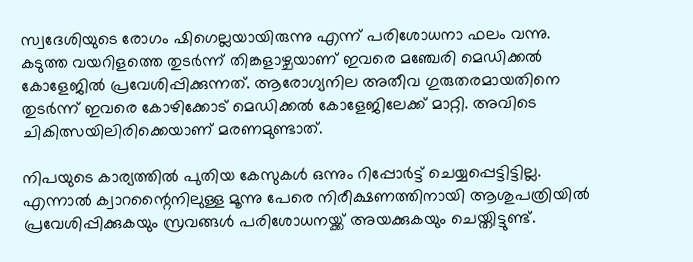സ്വദേശിയുടെ രോഗം ഷിഗെല്ലയായിരുന്നു എന്ന് പരിശോധനാ ഫലം വന്നു. കടുത്ത വയറിളത്തെ തുടര്‍ന്ന് തിങ്കളാഴ്ചയാണ് ഇവരെ മഞ്ചേരി മെഡിക്കല്‍ കോളേജില്‍ പ്രവേശിപ്പിക്കുന്നത്. ആരോഗ്യനില അതീവ ഗുരുതരമായതിനെ തുടര്‍ന്ന് ഇവരെ കോഴിക്കോട് മെഡിക്കല്‍ കോളേജിലേക്ക് മാറ്റി. അവിടെ ചികിത്സയിലിരിക്കെയാണ് മരണമുണ്ടാത്.

നിപയുടെ കാര്യത്തില്‍ പുതിയ കേസുകള്‍ ഒന്നും റിപ്പോര്‍ട്ട് ചെയ്യപ്പെട്ടിട്ടില്ല. എന്നാല്‍ ക്വാറന്റൈനിലുള്ള മൂന്നു പേരെ നിരീക്ഷണത്തിനായി ആശുപത്രിയില്‍ പ്രവേശിപ്പിക്കുകയും സ്രവങ്ങള്‍ പരിശോധനയ്ക്ക് അയക്കുകയും ചെയ്തിട്ടുണ്ട്.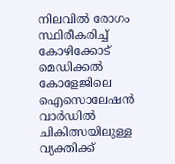നിലവില്‍ രോഗം സ്ഥിരീകരിച്ച് കോഴിക്കോട് മെഡിക്കല്‍ കോളേജിലെ ഐസൊലേഷന്‍ വാര്‍ഡില്‍ ചികിത്സയിലുള്ള വ്യക്തിക്ക്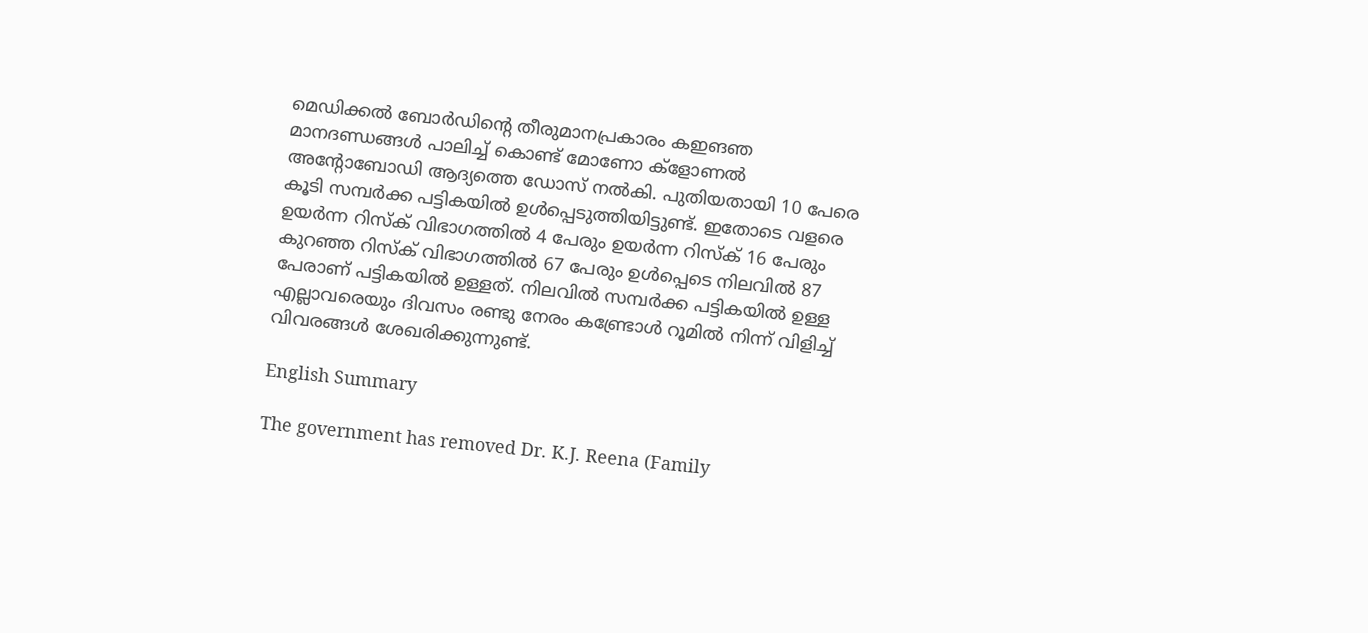മെഡിക്കല്‍ ബോര്‍ഡിന്റെ തീരുമാനപ്രകാരം കഇങഞ മാനദണ്ഡങ്ങള്‍ പാലിച്ച് കൊണ്ട് മോണോ ക്‌ളോണല്‍ അന്റോബോഡി ആദ്യത്തെ ഡോസ് നല്‍കി. പുതിയതായി 10 പേരെ കൂടി സമ്പര്‍ക്ക പട്ടികയില്‍ ഉള്‍പ്പെടുത്തിയിട്ടുണ്ട്. ഇതോടെ വളരെ ഉയര്‍ന്ന റിസ്‌ക് വിഭാഗത്തില്‍ 4 പേരും ഉയര്‍ന്ന റിസ്‌ക് 16 പേരും കുറഞ്ഞ റിസ്‌ക് വിഭാഗത്തില്‍ 67 പേരും ഉള്‍പ്പെടെ നിലവില്‍ 87 പേരാണ് പട്ടികയില്‍ ഉള്ളത്. നിലവില്‍ സമ്പര്‍ക്ക പട്ടികയില്‍ ഉള്ള എല്ലാവരെയും ദിവസം രണ്ടു നേരം കണ്ട്രോള്‍ റൂമില്‍ നിന്ന് വിളിച്ച് വിവരങ്ങള്‍ ശേഖരിക്കുന്നുണ്ട്.

English Summary

The government has removed Dr. K.J. Reena (Family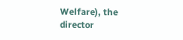Welfare), the director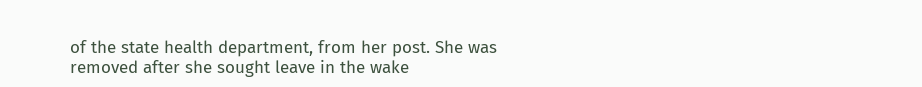of the state health department, from her post. She was removed after she sought leave in the wake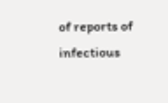of reports of infectious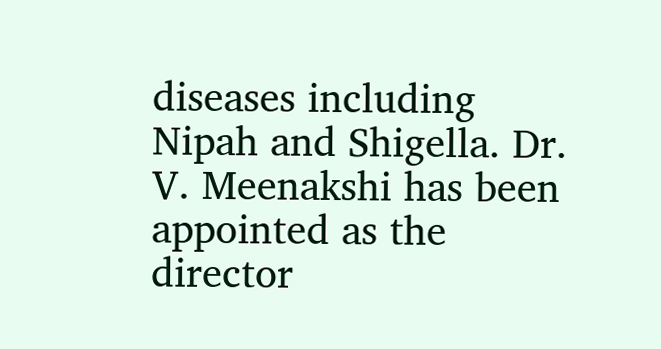diseases including Nipah and Shigella. Dr. V. Meenakshi has been appointed as the director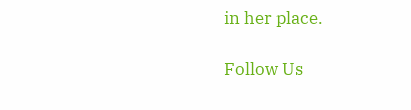in her place.

Follow Us